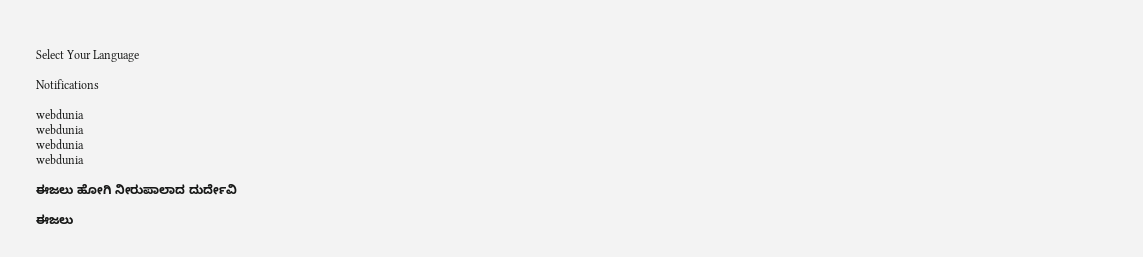Select Your Language

Notifications

webdunia
webdunia
webdunia
webdunia

ಈಜಲು ಹೋಗಿ ನೀರುಪಾಲಾದ ದುರ್ದೇವಿ

ಈಜಲು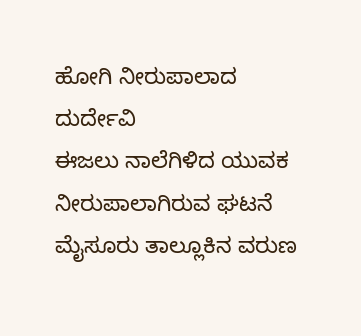ಹೋಗಿ ನೀರುಪಾಲಾದ ದುರ್ದೇವಿ
ಈಜಲು ನಾಲೆಗಿಳಿದ ಯುವಕ ನೀರುಪಾಲಾಗಿರುವ ಘಟನೆ ಮೈಸೂರು ತಾಲ್ಲೂಕಿನ ವರುಣ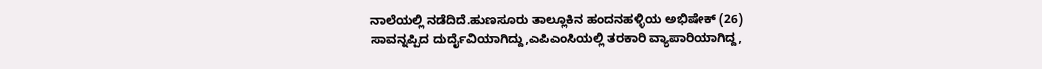ನಾಲೆಯಲ್ಲಿ ನಡೆದಿದೆ.ಹುಣಸೂರು ತಾಲ್ಲೂಕಿನ ಹಂದನಹಳ್ಳಿಯ ಅಭಿಷೇಕ್ (26) ಸಾವನ್ನಪ್ಪಿದ ದುರ್ದೈವಿಯಾಗಿದ್ದು,ಎಪಿಎಂಸಿಯಲ್ಲಿ ತರಕಾರಿ ವ್ಯಾಪಾರಿಯಾಗಿದ್ದ,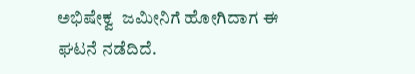ಅಭಿಷೇಕ್ವ  ಜಮೀನಿಗೆ ಹೋಗಿದಾಗ ಈ ಘಟನೆ ನಡೆದಿದೆ.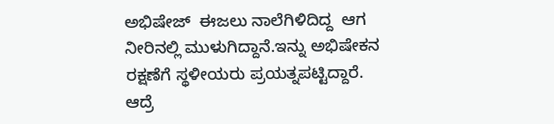ಅಭಿಷೇಜ್  ಈಜಲು ನಾಲೆಗಿಳಿದಿದ್ದ  ಆಗ ನೀರಿನಲ್ಲಿ ಮುಳುಗಿದ್ದಾನೆ.ಇನ್ನು ಅಭಿಷೇಕನ ರಕ್ಷಣೆಗೆ ಸ್ಥಳೀಯರು ಪ್ರಯತ್ನಪಟ್ಟಿದ್ದಾರೆ. ಆದ್ರೆ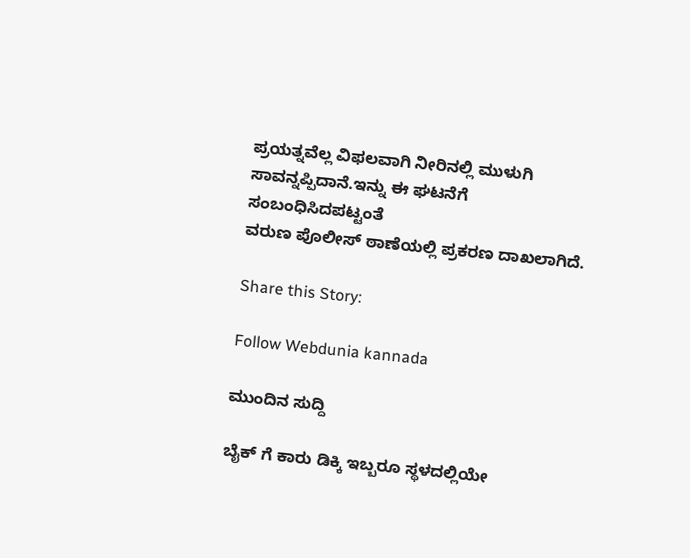ಪ್ರಯತ್ನವೆಲ್ಲ ವಿಫಲವಾಗಿ ನೀರಿನಲ್ಲಿ ಮುಳುಗಿ ಸಾವನ್ನಪ್ಪಿದಾನೆ.ಇನ್ನು ಈ ಘಟನೆಗೆ ಸಂಬಂಧಿಸಿದಪಟ್ಟಂತೆ
ವರುಣ ಪೊಲೀಸ್ ಠಾಣೆಯಲ್ಲಿ ಪ್ರಕರಣ ದಾಖಲಾಗಿದೆ.

Share this Story:

Follow Webdunia kannada

ಮುಂದಿನ ಸುದ್ದಿ

ಬೈಕ್ ಗೆ ಕಾರು ಡಿಕ್ಕಿ ಇಬ್ಬರೂ ಸ್ಥಳದಲ್ಲಿಯೇ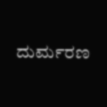ದುರ್ಮರಣ